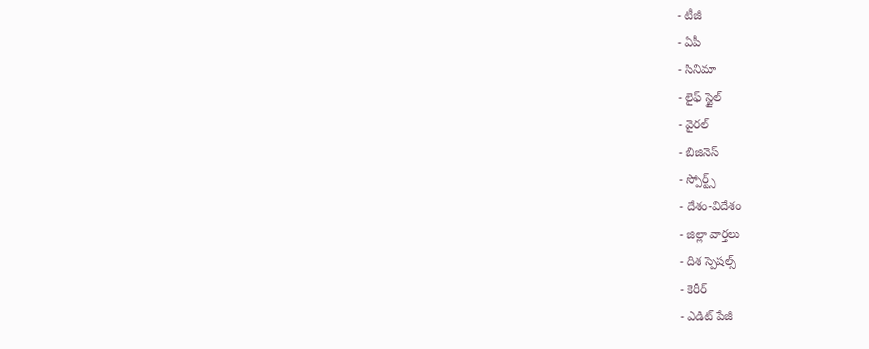- టీజీ
- ఏపీ
- సినిమా
- లైఫ్ స్టైల్
- వైరల్
- బిజినెస్
- స్పోర్ట్స్
- దేశం-విదేశం
- జిల్లా వార్తలు
- దిశ స్పెషల్స్
- కెరీర్
- ఎడిట్ పేజీ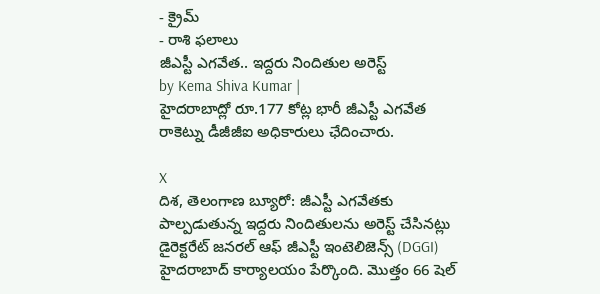- క్రైమ్
- రాశి ఫలాలు
జీఎస్టీ ఎగవేత.. ఇద్దరు నిందితుల అరెస్ట్
by Kema Shiva Kumar |
హైదరాబాద్లో రూ.177 కోట్ల భారీ జీఎస్టీ ఎగవేత రాకెట్ను డీజీజీఐ అధికారులు ఛేదించారు.

X
దిశ, తెలంగాణ బ్యూరో: జీఎస్టీ ఎగవేతకు పాల్పడుతున్న ఇద్దరు నిందితులను అరెస్ట్ చేసినట్లు డైరెక్టరేట్ జనరల్ ఆఫ్ జీఎస్టీ ఇంటెలిజెన్స్ (DGGI) హైదరాబాద్ కార్యాలయం పేర్కొంది. మొత్తం 66 షెల్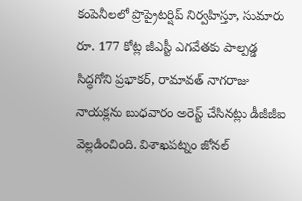కంపెనీలలో ప్రొప్రైటర్షిప్ నిర్వహిస్తూ, సుమారు రూ. 177 కోట్ల జీఎస్టీ ఎగవేతకు పాల్పడ్డ సిద్ధగోని ప్రభాకర్, రామావత్ నాగరాజు నాయక్లను బుధవారం అరెస్ట్ చేసినట్లు డీజీజీఐ వెల్లడించింది. విశాఖపట్నం జోనల్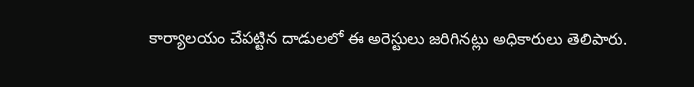కార్యాలయం చేపట్టిన దాడులలో ఈ అరెస్టులు జరిగినట్లు అధికారులు తెలిపారు.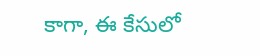కాగా, ఈ కేసులో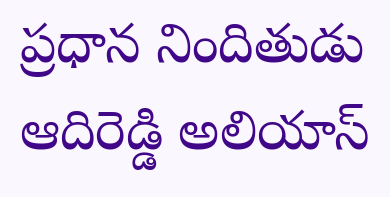ప్రధాన నిందితుడు ఆదిరెడ్డి అలియాస్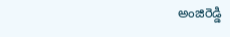అంజిరెడ్డి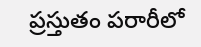ప్రస్తుతం పరారీలో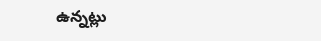ఉన్నట్లు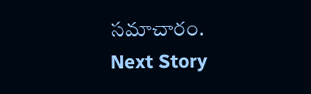సమాచారం.
Next Story